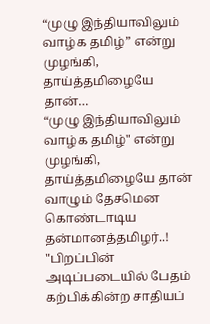“முழு இந்தியாவிலும் வாழ்க தமிழ்” என்று முழங்கி, தாய்த்தமிழையே தான்…
“முழு இந்தியாவிலும் வாழ்க தமிழ்" என்று முழங்கி, தாய்த்தமிழையே தான் வாழும் தேசமென கொண்டாடிய தன்மானத்தமிழர்..!
"பிறப்பின் அடிப்படையில் பேதம் கற்பிக்கின்ற சாதியப்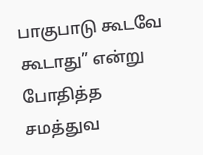பாகுபாடு கூடவே கூடாது” என்று போதித்த சமத்துவ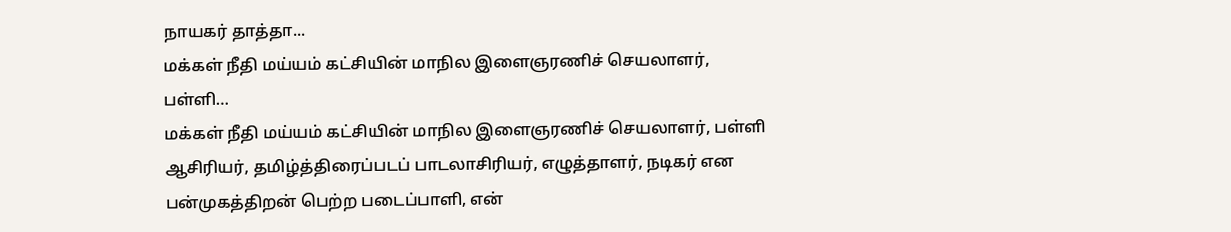நாயகர் தாத்தா...
மக்கள் நீதி மய்யம் கட்சியின் மாநில இளைஞரணிச் செயலாளர், பள்ளி…
மக்கள் நீதி மய்யம் கட்சியின் மாநில இளைஞரணிச் செயலாளர், பள்ளி ஆசிரியர், தமிழ்த்திரைப்படப் பாடலாசிரியர், எழுத்தாளர், நடிகர் என பன்முகத்திறன் பெற்ற படைப்பாளி, என்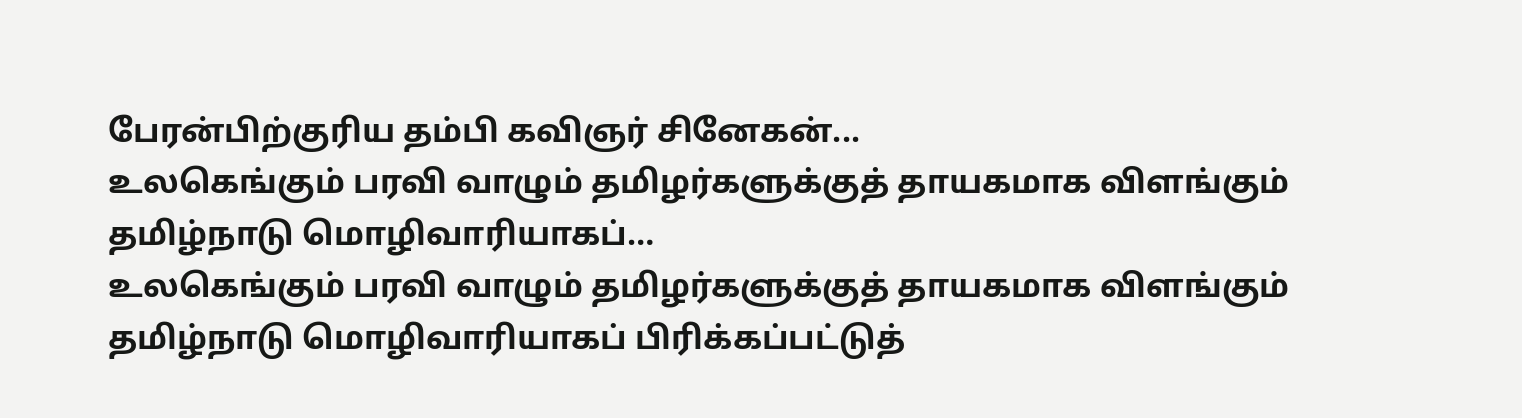பேரன்பிற்குரிய தம்பி கவிஞர் சினேகன்...
உலகெங்கும் பரவி வாழும் தமிழர்களுக்குத் தாயகமாக விளங்கும் தமிழ்நாடு மொழிவாரியாகப்…
உலகெங்கும் பரவி வாழும் தமிழர்களுக்குத் தாயகமாக விளங்கும் தமிழ்நாடு மொழிவாரியாகப் பிரிக்கப்பட்டுத்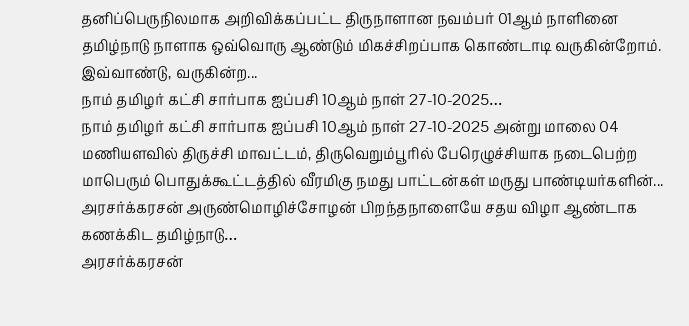தனிப்பெருநிலமாக அறிவிக்கப்பட்ட திருநாளான நவம்பர் 01ஆம் நாளினை தமிழ்நாடு நாளாக ஒவ்வொரு ஆண்டும் மிகச்சிறப்பாக கொண்டாடி வருகின்றோம்.
இவ்வாண்டு, வருகின்ற...
நாம் தமிழர் கட்சி சார்பாக ஐப்பசி 10ஆம் நாள் 27-10-2025…
நாம் தமிழர் கட்சி சார்பாக ஐப்பசி 10ஆம் நாள் 27-10-2025 அன்று மாலை 04 மணியளவில் திருச்சி மாவட்டம், திருவெறும்பூரில் பேரெழுச்சியாக நடைபெற்ற மாபெரும் பொதுக்கூட்டத்தில் வீரமிகு நமது பாட்டன்கள் மருது பாண்டியர்களின்...
அரசர்க்கரசன் அருண்மொழிச்சோழன் பிறந்தநாளையே சதய விழா ஆண்டாக கணக்கிட தமிழ்நாடு…
அரசர்க்கரசன்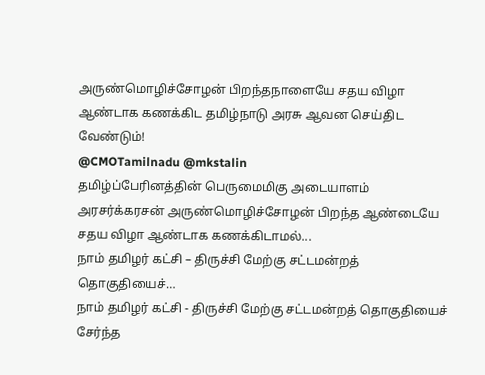அருண்மொழிச்சோழன் பிறந்தநாளையே சதய விழா ஆண்டாக கணக்கிட தமிழ்நாடு அரசு ஆவன செய்திட வேண்டும்!
@CMOTamilnadu @mkstalin
தமிழ்ப்பேரினத்தின் பெருமைமிகு அடையாளம் அரசர்க்கரசன் அருண்மொழிச்சோழன் பிறந்த ஆண்டையே சதய விழா ஆண்டாக கணக்கிடாமல்...
நாம் தமிழர் கட்சி – திருச்சி மேற்கு சட்டமன்றத் தொகுதியைச்…
நாம் தமிழர் கட்சி - திருச்சி மேற்கு சட்டமன்றத் தொகுதியைச் சேர்ந்த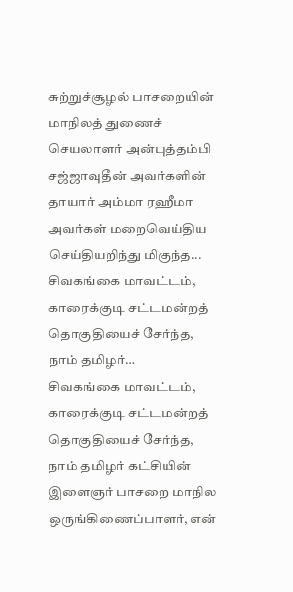சுற்றுச்சூழல் பாசறையின் மாநிலத் துணைச் செயலாளர் அன்புத்தம்பி சஜ்ஜாவுதீன் அவர்களின் தாயார் அம்மா ரஹீமா அவர்கள் மறைவெய்திய செய்தியறிந்து மிகுந்த...
சிவகங்கை மாவட்டம், காரைக்குடி சட்டமன்றத் தொகுதியைச் சேர்ந்த, நாம் தமிழர்…
சிவகங்கை மாவட்டம், காரைக்குடி சட்டமன்றத் தொகுதியைச் சேர்ந்த, நாம் தமிழர் கட்சியின்
இளைஞர் பாசறை மாநில ஒருங்கிணைப்பாளர், என்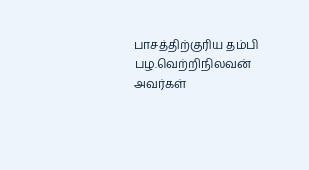பாசத்திற்குரிய தம்பி பழ.வெற்றிநிலவன் அவர்கள்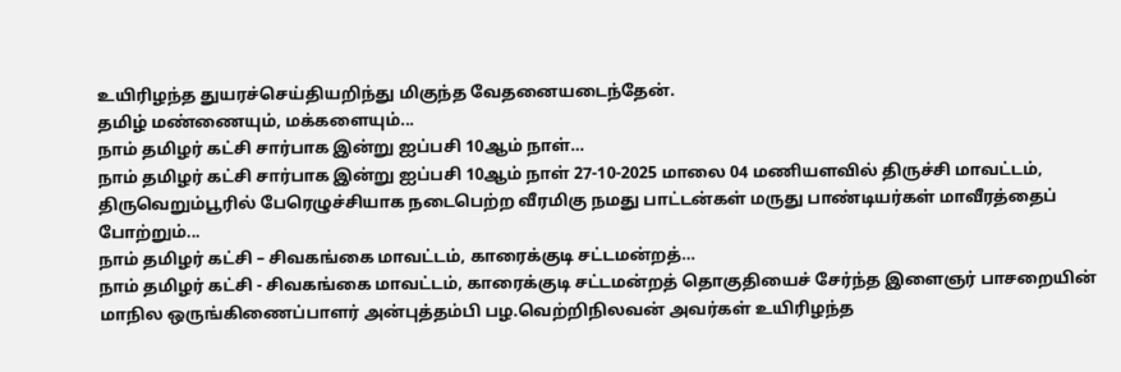உயிரிழந்த துயரச்செய்தியறிந்து மிகுந்த வேதனையடைந்தேன்.
தமிழ் மண்ணையும், மக்களையும்...
நாம் தமிழர் கட்சி சார்பாக இன்று ஐப்பசி 10ஆம் நாள்…
நாம் தமிழர் கட்சி சார்பாக இன்று ஐப்பசி 10ஆம் நாள் 27-10-2025 மாலை 04 மணியளவில் திருச்சி மாவட்டம், திருவெறும்பூரில் பேரெழுச்சியாக நடைபெற்ற வீரமிகு நமது பாட்டன்கள் மருது பாண்டியர்கள் மாவீரத்தைப் போற்றும்...
நாம் தமிழர் கட்சி – சிவகங்கை மாவட்டம், காரைக்குடி சட்டமன்றத்…
நாம் தமிழர் கட்சி - சிவகங்கை மாவட்டம், காரைக்குடி சட்டமன்றத் தொகுதியைச் சேர்ந்த இளைஞர் பாசறையின் மாநில ஒருங்கிணைப்பாளர் அன்புத்தம்பி பழ.வெற்றிநிலவன் அவர்கள் உயிரிழந்த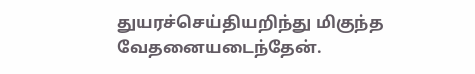துயரச்செய்தியறிந்து மிகுந்த வேதனையடைந்தேன்.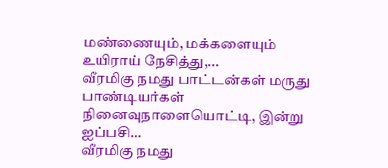மண்ணையும், மக்களையும் உயிராய் நேசித்து,...
வீரமிகு நமது பாட்டன்கள் மருது பாண்டியர்கள் நினைவுநாளையொட்டி, இன்று ஐப்பசி…
வீரமிகு நமது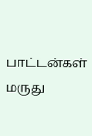பாட்டன்கள் மருது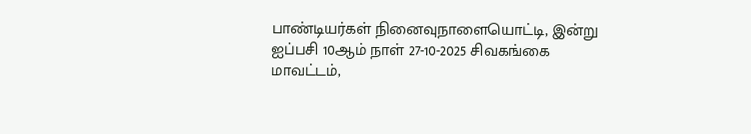பாண்டியர்கள் நினைவுநாளையொட்டி, இன்று ஐப்பசி 10ஆம் நாள் 27-10-2025 சிவகங்கை மாவட்டம்,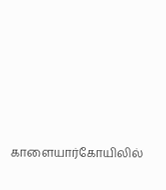காளையார்கோயிலில்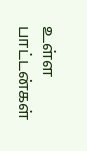உள்ள பாட்டன்கள்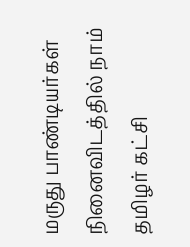மருது பாண்டியர்கள் நினைவிடத்தில் நாம் தமிழர் கட்சி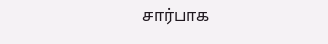சார்பாக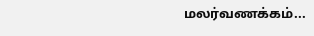மலர்வணக்கம்...